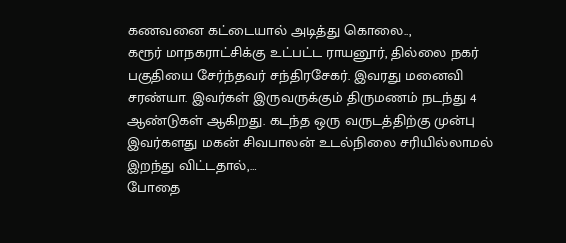கணவனை கட்டையால் அடித்து கொலை..,
கரூர் மாநகராட்சிக்கு உட்பட்ட ராயனூர், தில்லை நகர் பகுதியை சேர்ந்தவர் சந்திரசேகர். இவரது மனைவி சரண்யா. இவர்கள் இருவருக்கும் திருமணம் நடந்து 4 ஆண்டுகள் ஆகிறது. கடந்த ஒரு வருடத்திற்கு முன்பு இவர்களது மகன் சிவபாலன் உடல்நிலை சரியில்லாமல் இறந்து விட்டதால்,…
போதை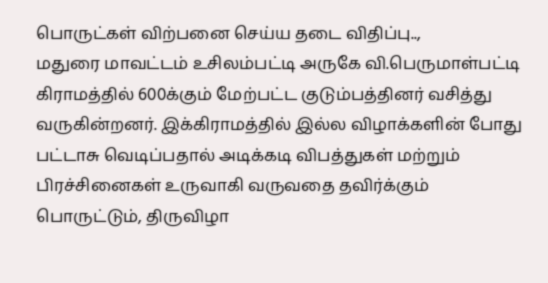பொருட்கள் விற்பனை செய்ய தடை விதிப்பு..,
மதுரை மாவட்டம் உசிலம்பட்டி அருகே வி.பெருமாள்பட்டி கிராமத்தில் 600க்கும் மேற்பட்ட குடும்பத்தினர் வசித்து வருகின்றனர். இக்கிராமத்தில் இல்ல விழாக்களின் போது பட்டாசு வெடிப்பதால் அடிக்கடி விபத்துகள் மற்றும் பிரச்சினைகள் உருவாகி வருவதை தவிர்க்கும் பொருட்டும், திருவிழா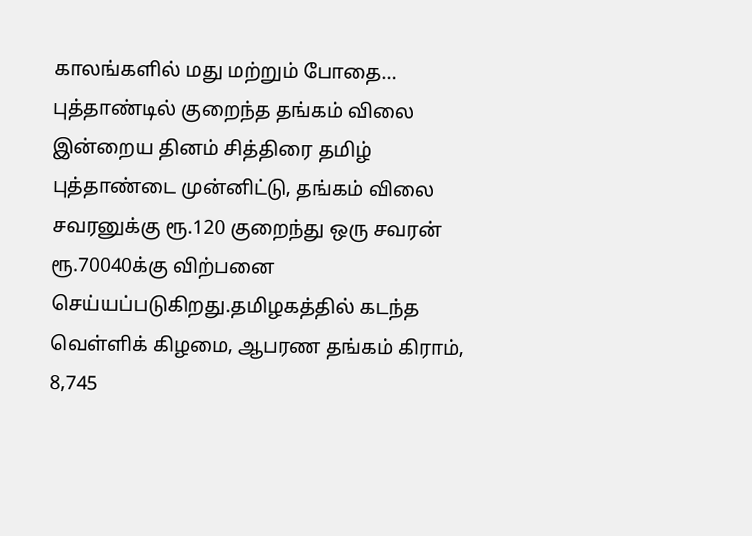காலங்களில் மது மற்றும் போதை…
புத்தாண்டில் குறைந்த தங்கம் விலை
இன்றைய தினம் சித்திரை தமிழ் புத்தாண்டை முன்னிட்டு, தங்கம் விலை சவரனுக்கு ரூ.120 குறைந்து ஒரு சவரன் ரூ.70040க்கு விற்பனை செய்யப்படுகிறது.தமிழகத்தில் கடந்த வெள்ளிக் கிழமை, ஆபரண தங்கம் கிராம், 8,745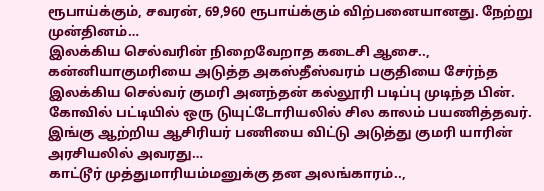ரூபாய்க்கும், சவரன், 69,960 ரூபாய்க்கும் விற்பனையானது. நேற்று முன்தினம்…
இலக்கிய செல்வரின் நிறைவேறாத கடைசி ஆசை..,
கன்னியாகுமரியை அடுத்த அகஸ்தீஸ்வரம் பகுதியை சேர்ந்த இலக்கிய செல்வர் குமரி அனந்தன் கல்லூரி படிப்பு முடிந்த பின். கோவில் பட்டியில் ஒரு டுயுட்டோரியலில் சில காலம் பயணித்தவர். இங்கு ஆற்றிய ஆசிரியர் பணியை விட்டு அடுத்து குமரி யாரின் அரசியலில் அவரது…
காட்டூர் முத்துமாரியம்மனுக்கு தன அலங்காரம்..,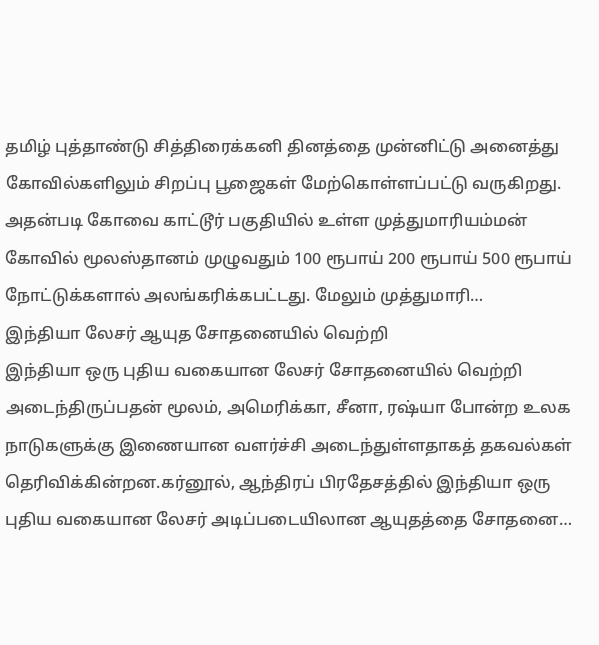தமிழ் புத்தாண்டு சித்திரைக்கனி தினத்தை முன்னிட்டு அனைத்து கோவில்களிலும் சிறப்பு பூஜைகள் மேற்கொள்ளப்பட்டு வருகிறது. அதன்படி கோவை காட்டூர் பகுதியில் உள்ள முத்துமாரியம்மன் கோவில் மூலஸ்தானம் முழுவதும் 100 ரூபாய் 200 ரூபாய் 500 ரூபாய் நோட்டுக்களால் அலங்கரிக்கபட்டது. மேலும் முத்துமாரி…
இந்தியா லேசர் ஆயுத சோதனையில் வெற்றி
இந்தியா ஒரு புதிய வகையான லேசர் சோதனையில் வெற்றி அடைந்திருப்பதன் மூலம், அமெரிக்கா, சீனா, ரஷ்யா போன்ற உலக நாடுகளுக்கு இணையான வளர்ச்சி அடைந்துள்ளதாகத் தகவல்கள் தெரிவிக்கின்றன.கர்னூல், ஆந்திரப் பிரதேசத்தில் இந்தியா ஒரு புதிய வகையான லேசர் அடிப்படையிலான ஆயுதத்தை சோதனை…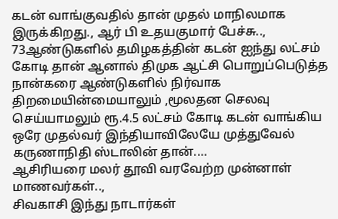கடன் வாங்குவதில் தான் முதல் மாநிலமாக இருக்கிறது., ஆர் பி உதயகுமார் பேச்சு..,
73ஆண்டுகளில் தமிழகத்தின் கடன் ஐந்து லட்சம் கோடி தான் ஆனால் திமுக ஆட்சி பொறுப்பெடுத்த நான்கரை ஆண்டுகளில் நிர்வாக திறமையின்மையாலும் ,மூலதன செலவு செய்யாமலும் ரூ.4.5 லட்சம் கோடி கடன் வாங்கிய ஒரே முதல்வர் இந்தியாவிலேயே முத்துவேல் கருணாநிதி ஸ்டாலின் தான்.…
ஆசிரியரை மலர் தூவி வரவேற்ற முன்னாள் மாணவர்கள்..,
சிவகாசி இந்து நாடார்கள்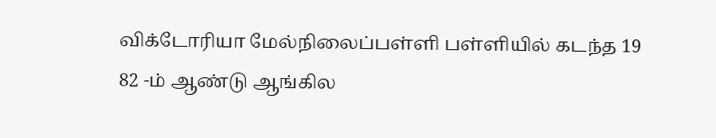விக்டோரியா மேல்நிலைப்பள்ளி பள்ளியில் கடந்த 19 82 -ம் ஆண்டு ஆங்கில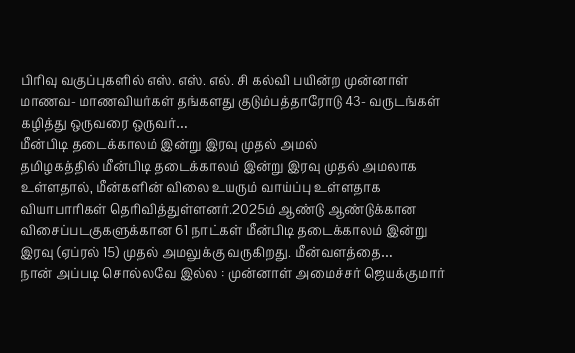பிரிவு வகுப்புகளில் எஸ். எஸ். எல். சி கல்வி பயின்ற முன்னாள் மாணவ- மாணவியர்கள் தங்களது குடும்பத்தாரோடு 43- வருடங்கள் கழித்து ஒருவரை ஒருவர்…
மீன்பிடி தடைக்காலம் இன்று இரவு முதல் அமல்
தமிழகத்தில் மீன்பிடி தடைக்காலம் இன்று இரவு முதல் அமலாக உள்ளதால், மீன்களின் விலை உயரும் வாய்ப்பு உள்ளதாக வியாபாரிகள் தெரிவித்துள்ளனர்.2025ம் ஆண்டு ஆண்டுக்கான விசைப்படகுகளுக்கான 61 நாட்கள் மீன்பிடி தடைக்காலம் இன்று இரவு (ஏப்ரல் 15) முதல் அமலுக்கு வருகிறது. மீன்வளத்தை…
நான் அப்படி சொல்லவே இல்ல : முன்னாள் அமைச்சர் ஜெயக்குமார்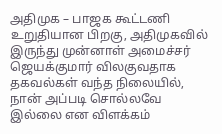அதிமுக – பாஜக கூட்டணி உறுதியான பிறகு, அதிமுகவில் இருந்து முன்னாள் அமைச்சர் ஜெயக்குமார் விலகுவதாக தகவல்கள் வந்த நிலையில், நான் அப்படி சொல்லவே இல்லை என விளக்கம்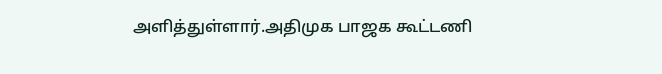அளித்துள்ளார்.அதிமுக பாஜக கூட்டணி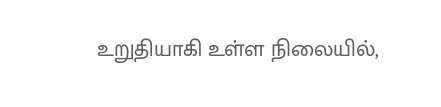உறுதியாகி உள்ள நிலையில்,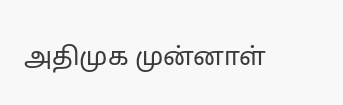அதிமுக முன்னாள்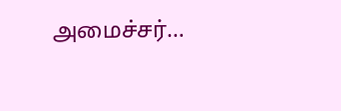அமைச்சர்…